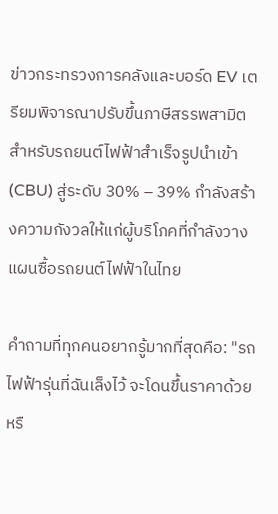ข่าวกระทรวงการคลังและบอร์ด EV เตรียมพิจารณาปรับขึ้นภาษีสรรพสามิตสำหรับรถยนต์ไฟฟ้าสำเร็จรูปนำเข้า (CBU) สู่ระดับ 30% – 39% กำลังสร้างความกังวลให้แก่ผู้บริโภคที่กำลังวางแผนซื้อรถยนต์ไฟฟ้าในไทย

คำถามที่ทุกคนอยากรู้มากที่สุดคือ: "รถไฟฟ้ารุ่นที่ฉันเล็งไว้ จะโดนขึ้นราคาด้วยหรื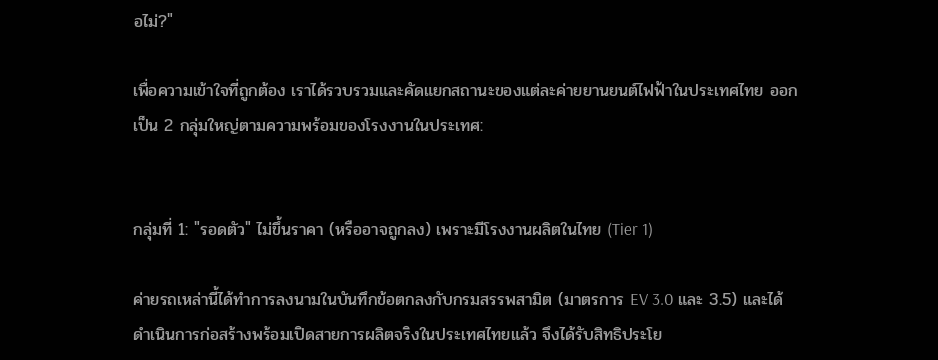อไม่?"

เพื่อความเข้าใจที่ถูกต้อง เราได้รวบรวมและคัดแยกสถานะของแต่ละค่ายยานยนต์ไฟฟ้าในประเทศไทย ออกเป็น 2 กลุ่มใหญ่ตามความพร้อมของโรงงานในประเทศ:


กลุ่มที่ 1: "รอดตัว" ไม่ขึ้นราคา (หรืออาจถูกลง) เพราะมีโรงงานผลิตในไทย (Tier 1)

ค่ายรถเหล่านี้ได้ทำการลงนามในบันทึกข้อตกลงกับกรมสรรพสามิต (มาตรการ EV 3.0 และ 3.5) และได้ดำเนินการก่อสร้างพร้อมเปิดสายการผลิตจริงในประเทศไทยแล้ว จึงได้รับสิทธิประโย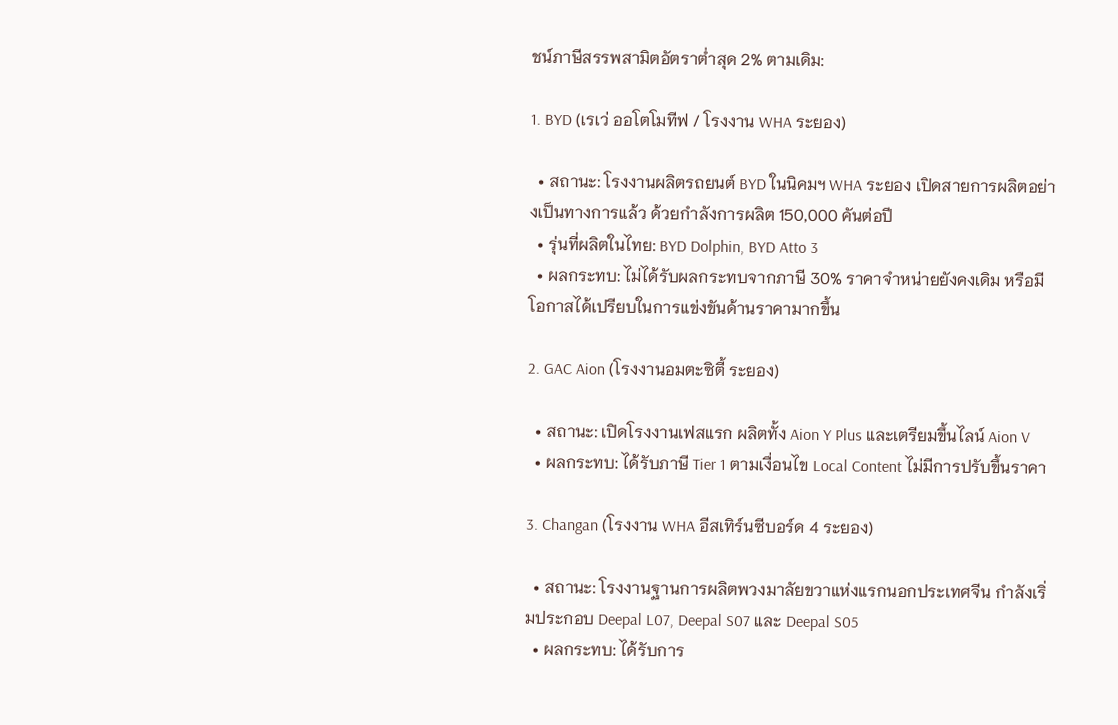ชน์ภาษีสรรพสามิตอัตราต่ำสุด 2% ตามเดิม:

1. BYD (เรเว่ ออโตโมทีฟ / โรงงาน WHA ระยอง)

  • สถานะ: โรงงานผลิตรถยนต์ BYD ในนิคมฯ WHA ระยอง เปิดสายการผลิตอย่างเป็นทางการแล้ว ด้วยกำลังการผลิต 150,000 คันต่อปี
  • รุ่นที่ผลิตในไทย: BYD Dolphin, BYD Atto 3
  • ผลกระทบ: ไม่ได้รับผลกระทบจากภาษี 30% ราคาจำหน่ายยังคงเดิม หรือมีโอกาสได้เปรียบในการแข่งขันด้านราคามากขึ้น

2. GAC Aion (โรงงานอมตะซิตี้ ระยอง)

  • สถานะ: เปิดโรงงานเฟสแรก ผลิตทั้ง Aion Y Plus และเตรียมขึ้นไลน์ Aion V
  • ผลกระทบ: ได้รับภาษี Tier 1 ตามเงื่อนไข Local Content ไม่มีการปรับขึ้นราคา

3. Changan (โรงงาน WHA อีสเทิร์นซีบอร์ด 4 ระยอง)

  • สถานะ: โรงงานฐานการผลิตพวงมาลัยขวาแห่งแรกนอกประเทศจีน กำลังเริ่มประกอบ Deepal L07, Deepal S07 และ Deepal S05
  • ผลกระทบ: ได้รับการ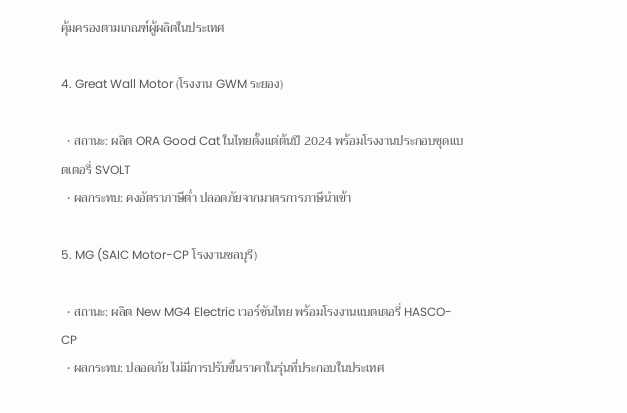คุ้มครองตามเกณฑ์ผู้ผลิตในประเทศ

4. Great Wall Motor (โรงงาน GWM ระยอง)

  • สถานะ: ผลิต ORA Good Cat ในไทยตั้งแต่ต้นปี 2024 พร้อมโรงงานประกอบชุดแบตเตอรี่ SVOLT
  • ผลกระทบ: คงอัตราภาษีต่ำ ปลอดภัยจากมาตรการภาษีนำเข้า

5. MG (SAIC Motor-CP โรงงานชลบุรี)

  • สถานะ: ผลิต New MG4 Electric เวอร์ชันไทย พร้อมโรงงานแบตเตอรี่ HASCO-CP
  • ผลกระทบ: ปลอดภัย ไม่มีการปรับขึ้นราคาในรุ่นที่ประกอบในประเทศ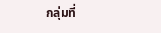กลุ่มที่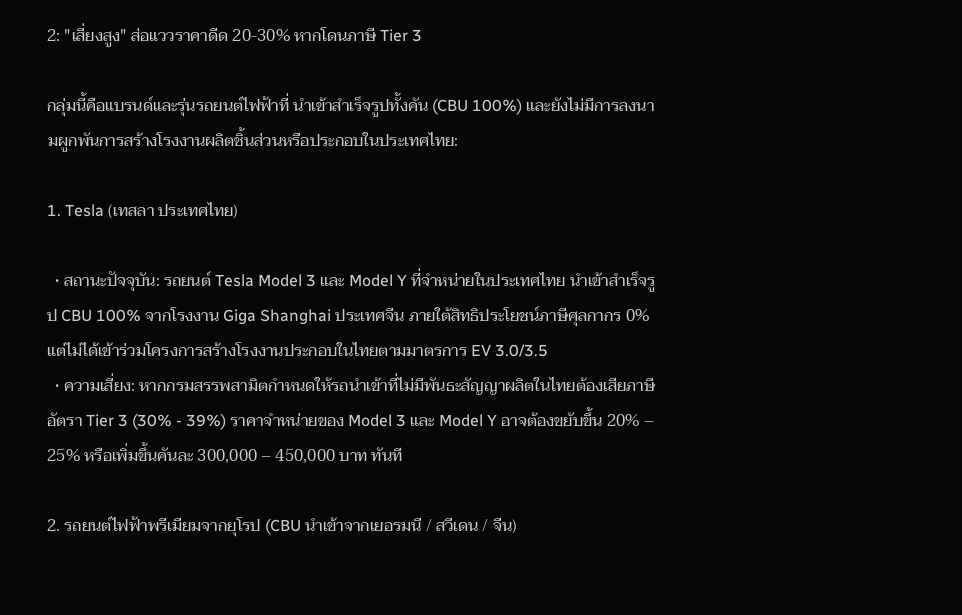2: "เสี่ยงสูง" ส่อแววราคาดีด 20-30% หากโดนภาษี Tier 3

กลุ่มนี้คือแบรนด์และรุ่นรถยนต์ไฟฟ้าที่ นำเข้าสำเร็จรูปทั้งคัน (CBU 100%) และยังไม่มีการลงนามผูกพันการสร้างโรงงานผลิตชิ้นส่วนหรือประกอบในประเทศไทย:

1. Tesla (เทสลา ประเทศไทย)

  • สถานะปัจจุบัน: รถยนต์ Tesla Model 3 และ Model Y ที่จำหน่ายในประเทศไทย นำเข้าสำเร็จรูป CBU 100% จากโรงงาน Giga Shanghai ประเทศจีน ภายใต้สิทธิประโยชน์ภาษีศุลกากร 0% แต่ไม่ได้เข้าร่วมโครงการสร้างโรงงานประกอบในไทยตามมาตรการ EV 3.0/3.5
  • ความเสี่ยง: หากกรมสรรพสามิตกำหนดให้รถนำเข้าที่ไม่มีพันธะสัญญาผลิตในไทยต้องเสียภาษีอัตรา Tier 3 (30% - 39%) ราคาจำหน่ายของ Model 3 และ Model Y อาจต้องขยับขึ้น 20% – 25% หรือเพิ่มขึ้นคันละ 300,000 – 450,000 บาท ทันที

2. รถยนต์ไฟฟ้าพรีเมียมจากยุโรป (CBU นำเข้าจากเยอรมนี / สวีเดน / จีน)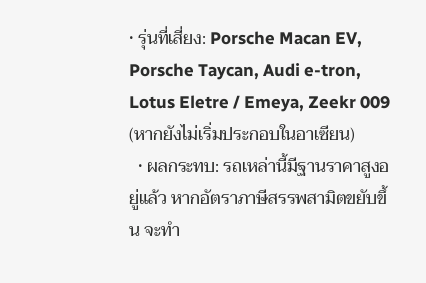• รุ่นที่เสี่ยง: Porsche Macan EV, Porsche Taycan, Audi e-tron, Lotus Eletre / Emeya, Zeekr 009 (หากยังไม่เริ่มประกอบในอาเซียน)
  • ผลกระทบ: รถเหล่านี้มีฐานราคาสูงอยู่แล้ว หากอัตราภาษีสรรพสามิตขยับขึ้น จะทำ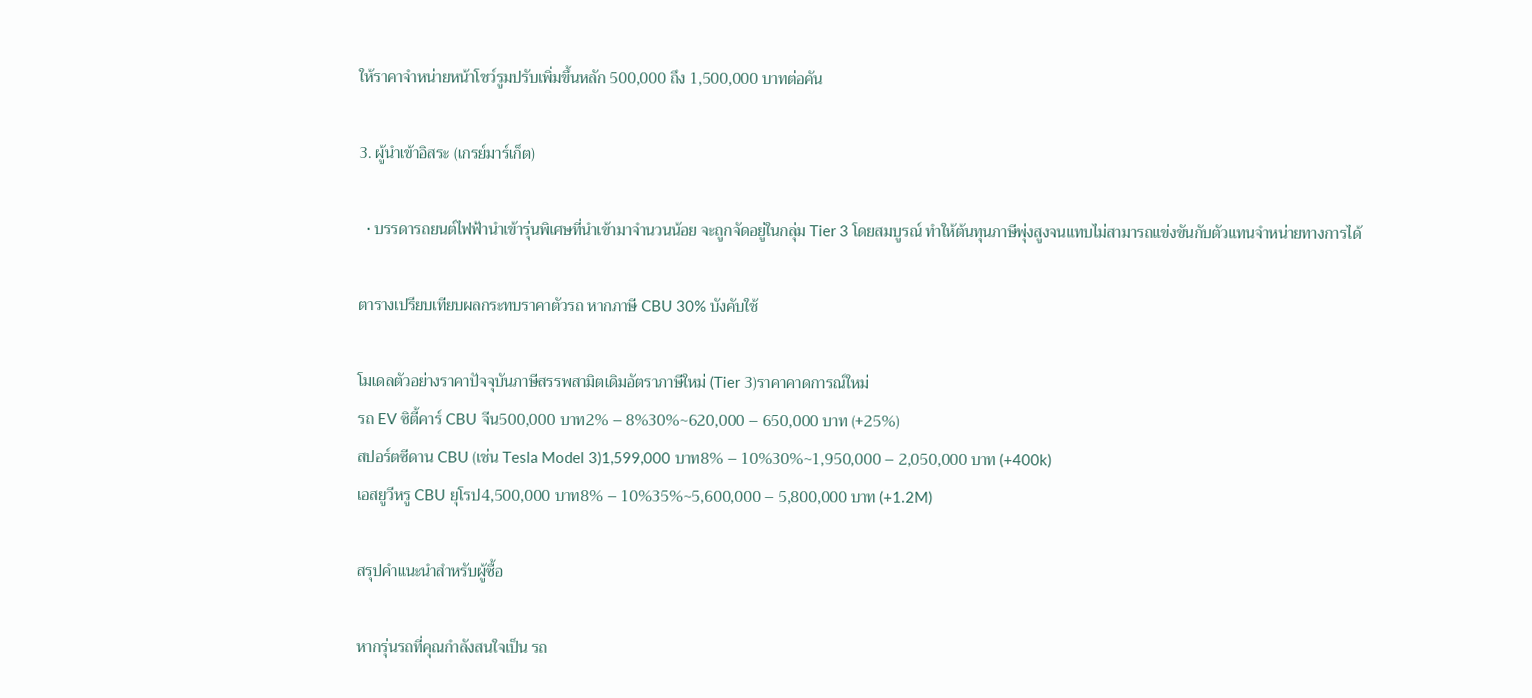ให้ราคาจำหน่ายหน้าโชว์รูมปรับเพิ่มขึ้นหลัก 500,000 ถึง 1,500,000 บาทต่อคัน

3. ผู้นำเข้าอิสระ (เกรย์มาร์เก็ต)

  • บรรดารถยนต์ไฟฟ้านำเข้ารุ่นพิเศษที่นำเข้ามาจำนวนน้อย จะถูกจัดอยู่ในกลุ่ม Tier 3 โดยสมบูรณ์ ทำให้ต้นทุนภาษีพุ่งสูงจนแทบไม่สามารถแข่งขันกับตัวแทนจำหน่ายทางการได้

ตารางเปรียบเทียบผลกระทบราคาตัวรถ หากภาษี CBU 30% บังคับใช้

โมเดลตัวอย่างราคาปัจจุบันภาษีสรรพสามิตเดิมอัตราภาษีใหม่ (Tier 3)ราคาคาดการณ์ใหม่
รถ EV ซิตี้คาร์ CBU จีน500,000 บาท2% – 8%30%~620,000 – 650,000 บาท (+25%)
สปอร์ตซีดาน CBU (เช่น Tesla Model 3)1,599,000 บาท8% – 10%30%~1,950,000 – 2,050,000 บาท (+400k)
เอสยูวีหรู CBU ยุโรป4,500,000 บาท8% – 10%35%~5,600,000 – 5,800,000 บาท (+1.2M)

สรุปคำแนะนำสำหรับผู้ซื้อ

หากรุ่นรถที่คุณกำลังสนใจเป็น รถ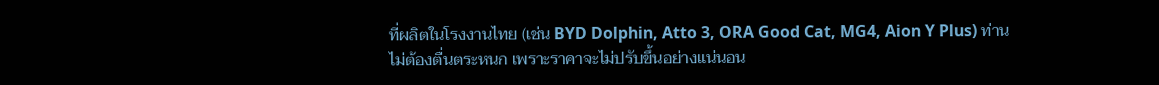ที่ผลิตในโรงงานไทย (เช่น BYD Dolphin, Atto 3, ORA Good Cat, MG4, Aion Y Plus) ท่านไม่ต้องตื่นตระหนก เพราะราคาจะไม่ปรับขึ้นอย่างแน่นอน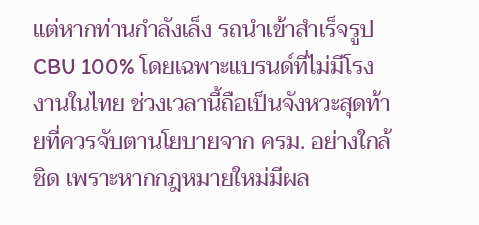แต่หากท่านกำลังเล็ง รถนำเข้าสำเร็จรูป CBU 100% โดยเฉพาะแบรนด์ที่ไม่มีโรงงานในไทย ช่วงเวลานี้ถือเป็นจังหวะสุดท้ายที่ควรจับตานโยบายจาก ครม. อย่างใกล้ชิด เพราะหากกฎหมายใหม่มีผล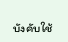บังคับใช้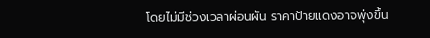โดยไม่มีช่วงเวลาผ่อนผัน ราคาป้ายแดงอาจพุ่งขึ้น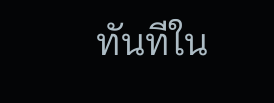ทันทีใน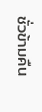ชั่วข้ามคืน